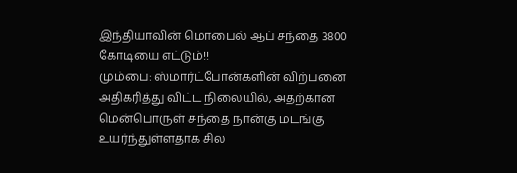இந்தியாவின் மொபைல் ஆப் சந்தை 3800 கோடியை எட்டும்!!
மும்பை: ஸ்மார்ட்போன்களின் விற்பனை அதிகரித்து விட்ட நிலையில், அதற்கான மென்பொருள் சந்தை நான்கு மடங்கு உயர்ந்துள்ளதாக சில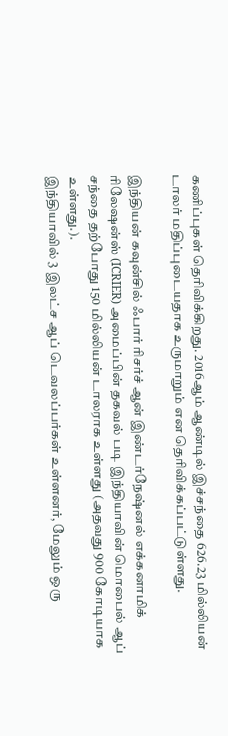கணிப்புகள் தெரிவிக்கிறது. 2016ஆம் ஆண்டில் இச்சந்தை 626.23 மில்லியன் டாலர் மதிப்புடையதாக உருமாறும் என தெரிவிக்கப்பட்டுள்ளது.

இந்தியன் கவுன்சில் ஃபார் ரிசர்ச் ஆன் இண்டர்நேஷ்னல் எக்கனாமிக் ரிலேஷன்ஸ் (ICRIER) அமைப்பின் தகவல் படி இந்தியாவின் மொபைல் ஆப் சந்தை தற்போது 150 மில்லியன் டாலராக உள்ளது (அதவது 900 கோடியாக உள்ளது.).
இந்தியாவில் 3 இலட்ச ஆப் டெவலப்பர்கள் உள்ளனர், மேலும் ஒரு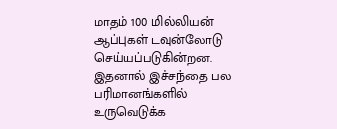மாதம் 100 மில்லியன் ஆப்புகள் டவுன்லோடு செய்யப்படுகின்றன. இதனால் இச்சந்தை பல பரிமானங்களில் உருவெடுக்க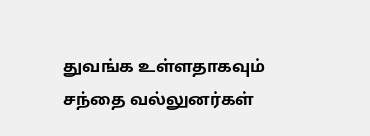துவங்க உள்ளதாகவும் சந்தை வல்லுனர்கள்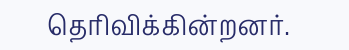தெரிவிக்கின்றனர்.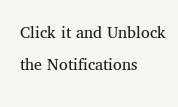Click it and Unblock the Notifications